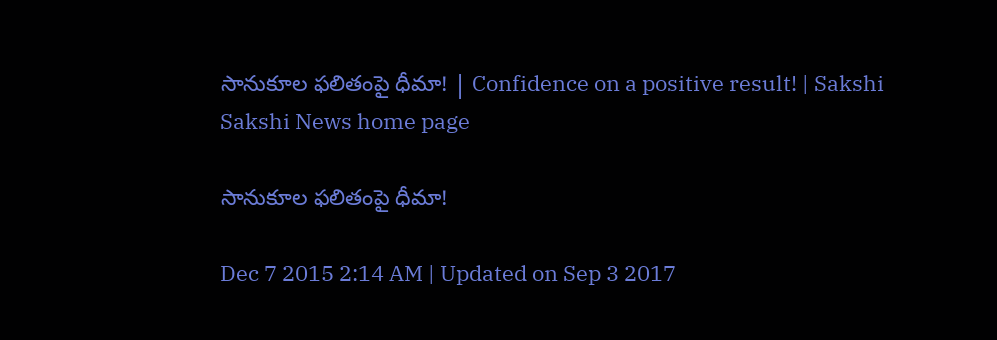సానుకూల ఫలితంపై ధీమా! | Confidence on a positive result! | Sakshi
Sakshi News home page

సానుకూల ఫలితంపై ధీమా!

Dec 7 2015 2:14 AM | Updated on Sep 3 2017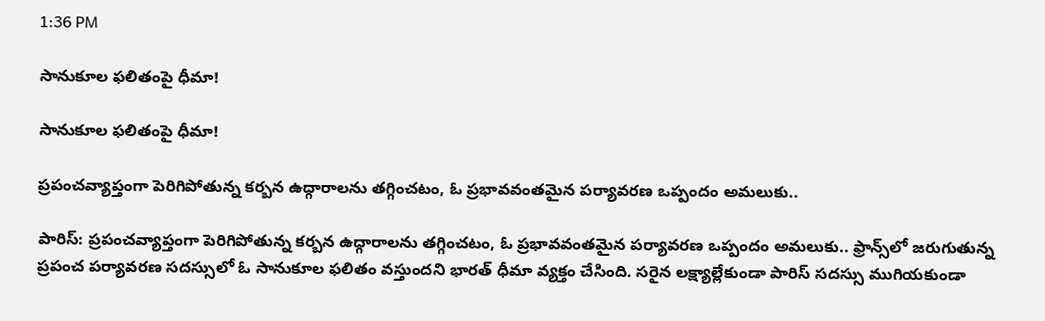1:36 PM

సానుకూల ఫలితంపై ధీమా!

సానుకూల ఫలితంపై ధీమా!

ప్రపంచవ్యాప్తంగా పెరిగిపోతున్న కర్బన ఉద్గారాలను తగ్గించటం, ఓ ప్రభావవంతమైన పర్యావరణ ఒప్పందం అమలుకు..

పారిస్: ప్రపంచవ్యాప్తంగా పెరిగిపోతున్న కర్బన ఉద్గారాలను తగ్గించటం, ఓ ప్రభావవంతమైన పర్యావరణ ఒప్పందం అమలుకు.. ఫ్రాన్స్‌లో జరుగుతున్న ప్రపంచ పర్యావరణ సదస్సులో ఓ సానుకూల ఫలితం వస్తుందని భారత్ ధీమా వ్యక్తం చేసింది. సరైన లక్ష్యాల్లేకుండా పారిస్ సదస్సు ముగియకుండా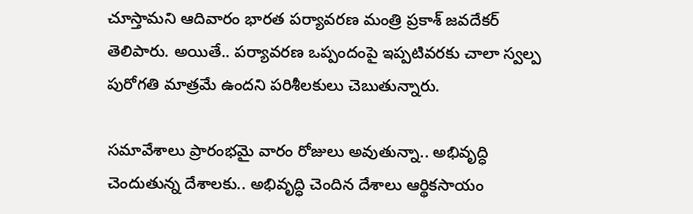చూస్తామని ఆదివారం భారత పర్యావరణ మంత్రి ప్రకాశ్ జవదేకర్ తెలిపారు. అయితే.. పర్యావరణ ఒప్పందంపై ఇప్పటివరకు చాలా స్వల్ప పురోగతి మాత్రమే ఉందని పరిశీలకులు చెబుతున్నారు.

సమావేశాలు ప్రారంభమై వారం రోజులు అవుతున్నా.. అభివృద్ధి చెందుతున్న దేశాలకు.. అభివృద్ధి చెందిన దేశాలు ఆర్థికసాయం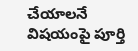చేయాలనే విషయంపై పూర్తి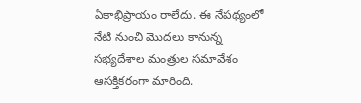ఏకాభిప్రాయం రాలేదు. ఈ నేపథ్యంలో నేటి నుంచి మొదలు కానున్న సభ్యదేశాల మంత్రుల సమావేశం ఆసక్తికరంగా మారింది.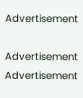Advertisement

Advertisement
Advertisement